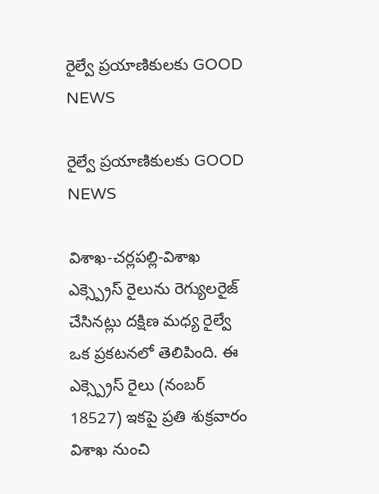రైల్వే ప్రయాణికులకు GOOD NEWS

రైల్వే ప్రయాణికులకు GOOD NEWS

విశాఖ-చర్లపల్లి-విశాఖ ఎక్స్ప్రెస్ రైలును రెగ్యులరైజ్ చేసినట్లు దక్షిణ మధ్య రైల్వే ఒక ప్రకటనలో తెలిపింది. ఈ ఎక్స్ప్రెస్ రైలు (నంబర్ 18527) ఇకపై ప్రతి శుక్రవారం విశాఖ నుంచి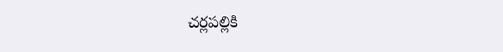చర్లపల్లికి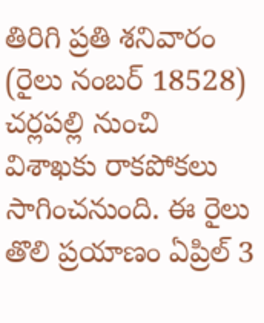తిరిగి ప్రతి శనివారం (రైలు నంబర్ 18528) చర్లపల్లి నుంచి విశాఖకు రాకపోకలు సాగించనుంది. ఈ రైలు తొలి ప్రయాణం ఏప్రిల్ 3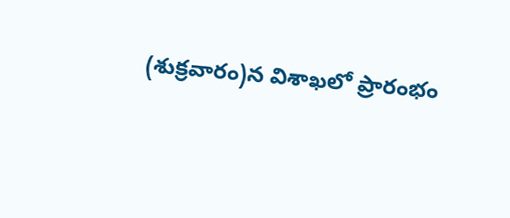(శుక్రవారం)న విశాఖలో ప్రారంభం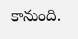కానుంది.